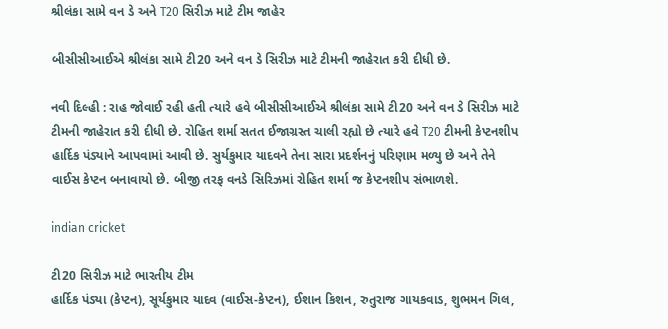શ્રીલંકા સામે વન ડે અને T20 સિરીઝ માટે ટીમ જાહેર

બીસીસીઆઈએ શ્રીલંકા સામે ટી20 અને વન ડે સિરીઝ માટે ટીમની જાહેરાત કરી દીધી છે.

નવી દિલ્હી : રાહ જોવાઈ રહી હતી ત્યારે હવે બીસીસીઆઈએ શ્રીલંકા સામે ટી20 અને વન ડે સિરીઝ માટે ટીમની જાહેરાત કરી દીધી છે. રોહિત શર્મા સતત ઈજાગ્રસ્ત ચાલી રહ્યો છે ત્યારે હવે T20 ટીમની કેપ્ટનશીપ હાર્દિક પંડ્યાને આપવામાં આવી છે. સુર્યકુમાર યાદવને તેના સારા પ્રદર્શનનું પરિણામ મળ્યુ છે અને તેને વાઈસ કેપ્ટન બનાવાયો છે. બીજી તરફ વનડે સિરિઝમાં રોહિત શર્મા જ કેપ્ટનશીપ સંભાળશે.

indian cricket

ટી20 સિરીઝ માટે ભારતીય ટીમ
હાર્દિક પંડ્યા (કેપ્ટન), સૂર્યકુમાર યાદવ (વાઈસ-કેપ્ટન), ઈશાન કિશન, રુતુરાજ ગાયકવાડ, શુભમન ગિલ,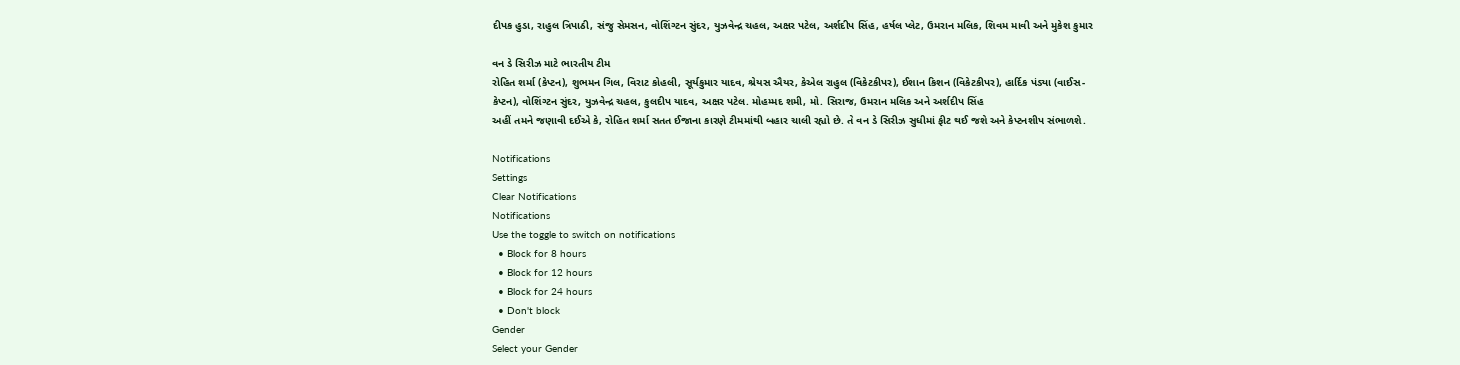દીપક હુડા, રાહુલ ત્રિપાઠી, સંજુ સેમસન, વોશિંગ્ટન સુંદર, યુઝવેન્દ્ર ચહલ, અક્ષર પટેલ, અર્શદીપ સિંહ, હર્ષલ પ્લેટ, ઉમરાન મલિક, શિવમ માવી અને મુકેશ કુમાર

વન ડે સિરીઝ માટે ભારતીય ટીમ
રોહિત શર્મા (કેપ્ટન), શુભમન ગિલ, વિરાટ કોહલી, સૂર્યકુમાર યાદવ, શ્રેયસ ઐયર, કેએલ રાહુલ (વિકેટકીપર), ઈશાન કિશન (વિકેટકીપર), હાર્દિક પંડ્યા (વાઈસ-કેપ્ટન), વોશિંગ્ટન સુંદર, યુઝવેન્દ્ર ચહલ, કુલદીપ યાદવ, અક્ષર પટેલ. મોહમ્મદ શમી, મો. સિરાજ, ઉમરાન મલિક અને અર્શદીપ સિંહ
અહીં તમને જણાવી દઈએ કે, રોહિત શર્મા સતત ઈજાના કારણે ટીમમાંથી બહાર ચાલી રહ્યો છે. તે વન ડે સિરીઝ સુધીમાં ફીટ થઈ જશે અને કેપ્ટનશીપ સંભાળશે.

Notifications
Settings
Clear Notifications
Notifications
Use the toggle to switch on notifications
  • Block for 8 hours
  • Block for 12 hours
  • Block for 24 hours
  • Don't block
Gender
Select your Gender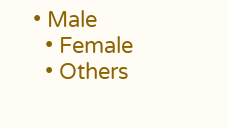• Male
  • Female
  • Others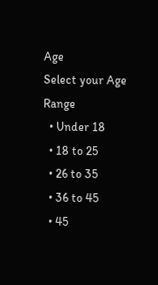Age
Select your Age Range
  • Under 18
  • 18 to 25
  • 26 to 35
  • 36 to 45
  • 45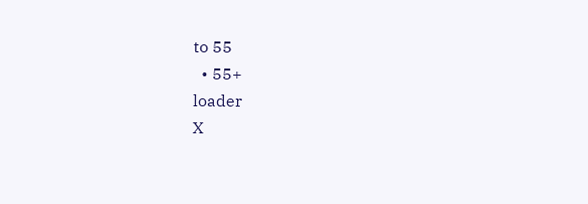to 55
  • 55+
loader
X